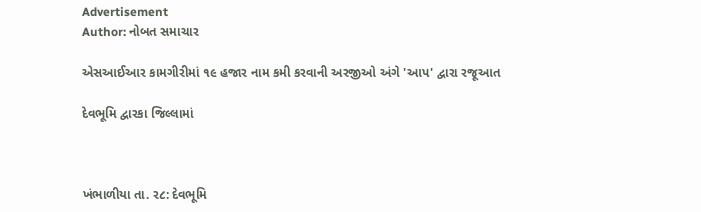Advertisement
Author: નોબત સમાચાર

એસઆઈઆર કામગીરીમાં ૧૯ હજાર નામ કમી કરવાની અરજીઓ અંગે 'આપ' દ્વારા રજૂઆત

દેવભૂમિ દ્વારકા જિલ્લામાં



ખંભાળીયા તા. ર૮: દેવભૂમિ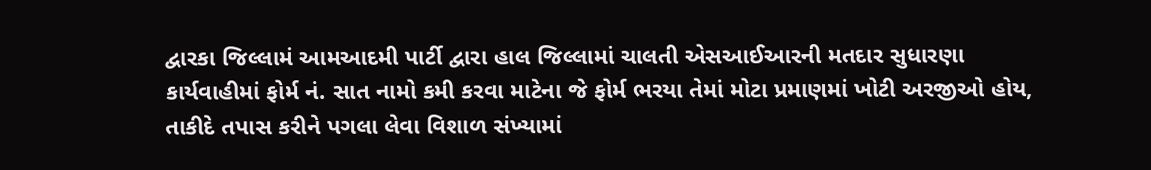દ્વારકા જિલ્લામં આમઆદમી પાર્ટી દ્વારા હાલ જિલ્લામાં ચાલતી એસઆઈઆરની મતદાર સુધારણા કાર્યવાહીમાં ફોર્મ નં. સાત નામો કમી કરવા માટેના જે ફોર્મ ભરયા તેમાં મોટા પ્રમાણમાં ખોટી અરજીઓ હોય, તાકીદે તપાસ કરીને પગલા લેવા વિશાળ સંખ્યામાં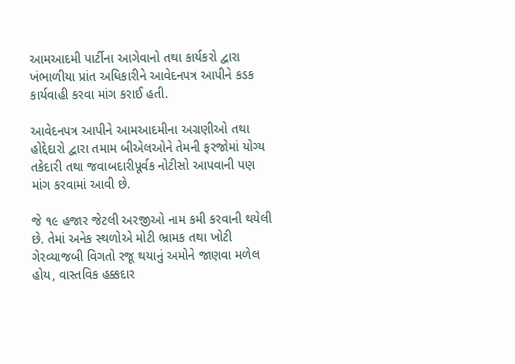આમઆદમી પાર્ટીના આગેવાનો તથા કાર્યકરો દ્વારા ખંભાળીયા પ્રાંત અધિકારીને આવેદનપત્ર આપીને કડક કાર્યવાહી કરવા માંગ કરાઈ હતી.

આવેદનપત્ર આપીને આમઆદમીના અગ્રણીઓ તથા હોદ્દેદારો દ્વારા તમામ બીએલઓને તેમની ફરજોમાં યોગ્ય તકેદારી તથા જવાબદારીપૂર્વક નોટીસો આપવાની પણ માંગ કરવામાં આવી છે.

જે ૧૯ હજાર જેટલી અરજીઓ નામ કમી કરવાની થયેલી છે. તેમાં અનેક સ્થળોએ મોટી ભ્રામક તથા ખોટી ગેરવ્યાજબી વિગતો રજૂ થયાનું અમોને જાણવા મળેલ હોય, વાસ્તવિક હક્કદાર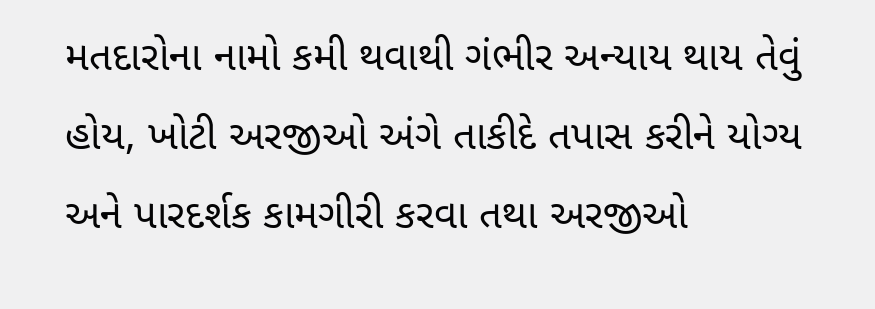મતદારોના નામો કમી થવાથી ગંભીર અન્યાય થાય તેવું હોય, ખોટી અરજીઓ અંગે તાકીદે તપાસ કરીને યોગ્ય અને પારદર્શક કામગીરી કરવા તથા અરજીઓ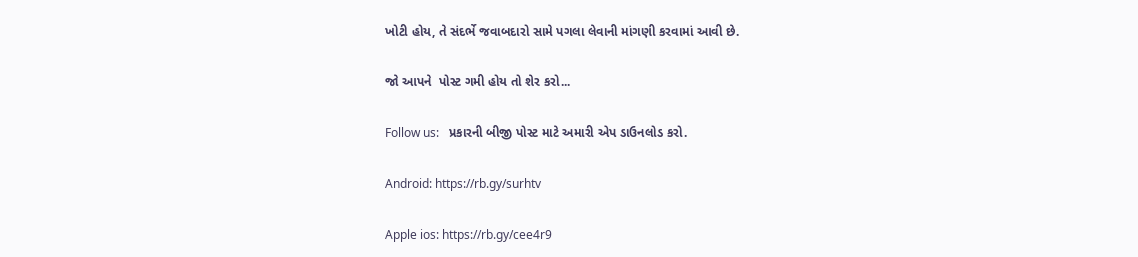ખોટી હોય, તે સંદર્ભે જવાબદારો સામે પગલા લેવાની માંગણી કરવામાં આવી છે.

જો આપને  પોસ્ટ ગમી હોય તો શેર કરો...

Follow us:   પ્રકારની બીજી પોસ્ટ માટે અમારી એપ ડાઉનલોડ કરો.

Android: https://rb.gy/surhtv

Apple ios: https://rb.gy/cee4r9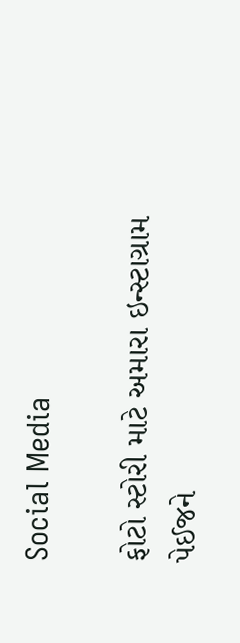Social Media

ફોટો સ્ટોરી માટે અમારા ઇન્સ્ટાગ્રામ પેઈજને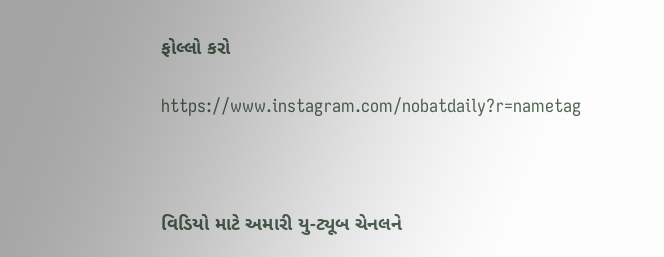ફોલ્લો કરો

https://www.instagram.com/nobatdaily?r=nametag



વિડિયો માટે અમારી યુ-ટ્યૂબ ચેનલને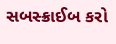સબસ્ક્રાઈબ કરો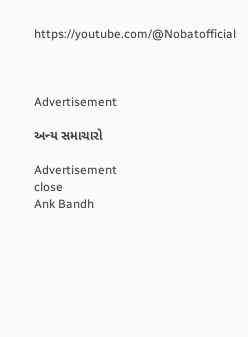https://youtube.com/@Nobatofficial



Advertisement

અન્ય સમાચારો

Advertisement
close
Ank Bandh